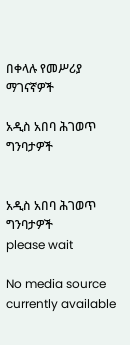በቀላሉ የመሥሪያ ማገናኛዎች

አዲስ አበባ ሕገወጥ ግንባታዎች


አዲስ አበባ ሕገወጥ ግንባታዎች
please wait

No media source currently available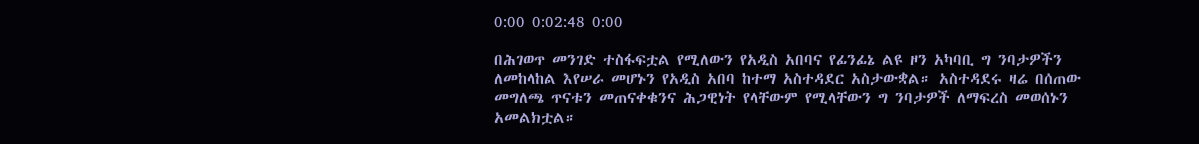0:00 0:02:48 0:00

በሕገወጥ መንገድ ተስፋፍቷል የሚለውን የአዲስ አበባና የፊንፊኔ ልዩ ዞን አካባቢ ግ ንባታዎችን ለመከላከል እየሠራ መሆኑን የአዲስ አበባ ከተማ አስተዳደር አስታውቋል። አስተዳደሩ ዛሬ በሰጠው መግለጫ ጥናቱን መጠናቀቁንና ሕጋዊነት የላቸውም የሚላቸውን ግ ንባታዎች ለማፍረስ መወሰኑን አመልክቷል።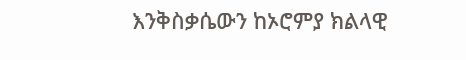እንቅስቃሴውን ከኦሮምያ ክልላዊ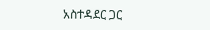አስተዳደር ጋር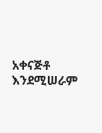አቀናጅቶ እንደሚሠራም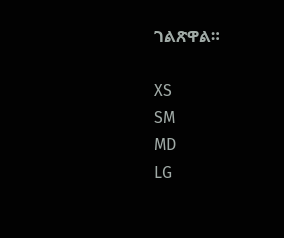ገልጽዋል።

XS
SM
MD
LG